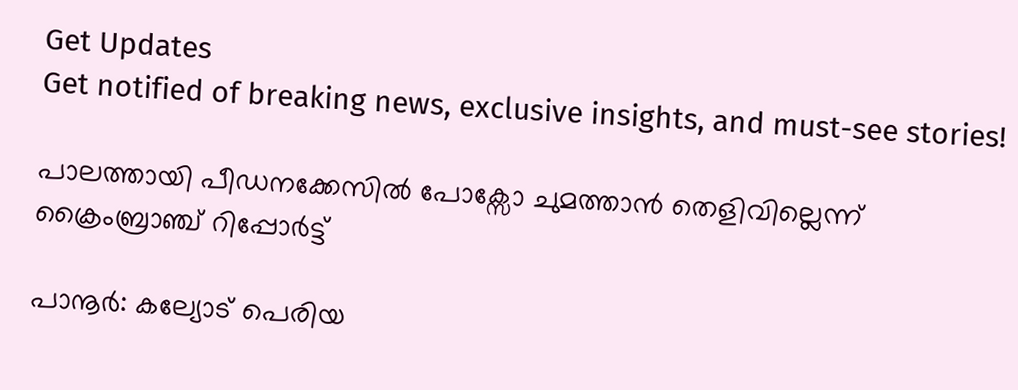Get Updates
Get notified of breaking news, exclusive insights, and must-see stories!

പാലത്തായി പീഡനക്കേസിൽ പോക്സോ ചുമത്താൻ തെളിവില്ലെന്ന് ക്രൈംബ്രാഞ്ച് റിപ്പോർട്ട്

പാനൂർ: കല്യോട് പെരിയ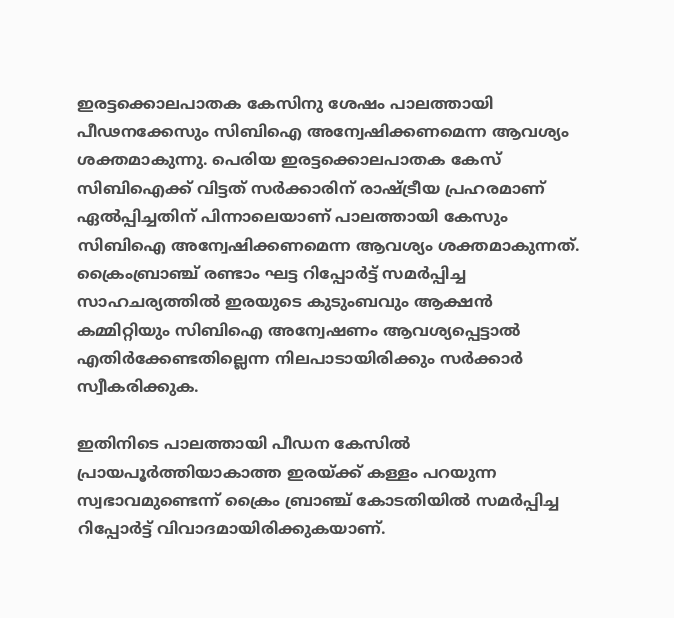ഇരട്ടക്കൊലപാതക കേസിനു ശേഷം പാലത്തായി പീഢനക്കേസും സിബിഐ അന്വേഷിക്കണമെന്ന ആവശ്യം ശക്തമാകുന്നു. പെരിയ ഇരട്ടക്കൊലപാതക കേസ് സിബിഐക്ക് വിട്ടത് സർക്കാരിന് രാഷ്ട്രീയ പ്രഹരമാണ് ഏൽപ്പിച്ചതിന് പിന്നാലെയാണ് പാലത്തായി കേസും സിബിഐ അന്വേഷിക്കണമെന്ന ആവശ്യം ശക്തമാകുന്നത്. ക്രൈംബ്രാഞ്ച് രണ്ടാം ഘട്ട റിപ്പോർട്ട് സമർപ്പിച്ച സാഹചര്യത്തിൽ ഇരയുടെ കുടുംബവും ആക്ഷൻ കമ്മിറ്റിയും സിബിഐ അന്വേഷണം ആവശ്യപ്പെട്ടാൽ എതിർക്കേണ്ടതില്ലെന്ന നിലപാടായിരിക്കും സർക്കാർ സ്വീകരിക്കുക.

ഇതിനിടെ പാലത്തായി പീഡന കേസില്‍ പ്രായപൂര്‍ത്തിയാകാത്ത ഇരയ്ക്ക് കള്ളം പറയുന്ന സ്വഭാവമുണ്ടെന്ന് ക്രൈം ബ്രാഞ്ച് കോടതിയിൽ സമർപ്പിച്ച റിപ്പോര്‍ട്ട് വിവാദമായിരിക്കുകയാണ്.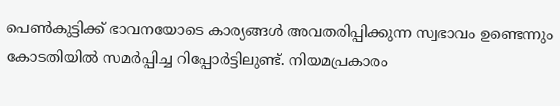പെണ്‍കുട്ടിക്ക് ഭാവനയോടെ കാര്യങ്ങള്‍ അവതരിപ്പിക്കുന്ന സ്വഭാവം ഉണ്ടെന്നും കോടതിയില്‍ സമര്‍പ്പിച്ച റിപ്പോര്‍ട്ടിലുണ്ട്. നിയമപ്രകാരം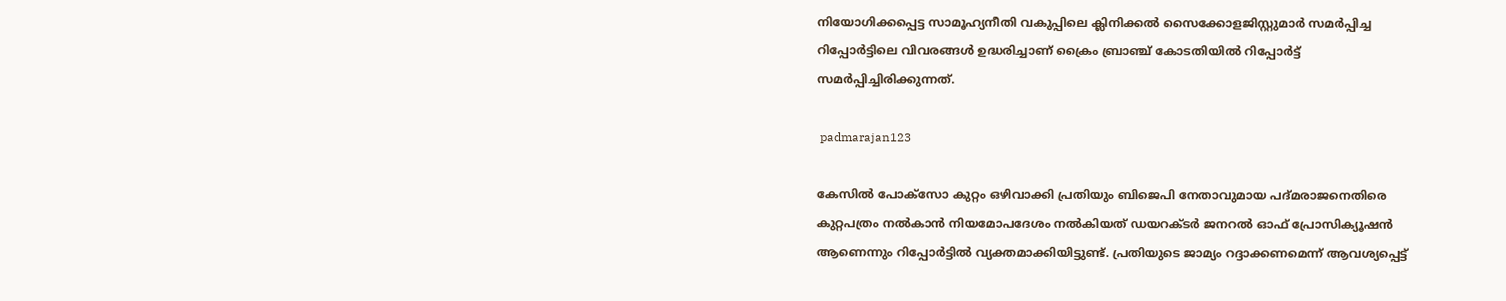നിയോഗിക്കപ്പെട്ട സാമൂഹ്യനീതി വകുപ്പിലെ ക്ലിനിക്കല്‍ സൈക്കോളജിസ്റ്റുമാര്‍ സമര്‍പ്പിച്ച റിപ്പോര്‍ട്ടിലെ വിവരങ്ങള്‍ ഉദ്ധരിച്ചാണ് ക്രൈം ബ്രാഞ്ച് കോടതിയില്‍ റിപ്പോര്‍ട്ട് സമര്‍പ്പിച്ചിരിക്കുന്നത്.

 padmarajan123

കേസില്‍ പോക്‌സോ കുറ്റം ഒഴിവാക്കി പ്രതിയും ബിജെപി നേതാവുമായ പദ്മരാജനെതിരെ കുറ്റപത്രം നൽകാന്‍ നിയമോപദേശം നല്‍കിയത് ഡയറക്ടര്‍ ജനറല്‍ ഓഫ് പ്രോസിക്യൂഷന്‍ ആണെന്നും റിപ്പോര്‍ട്ടില്‍ വ്യക്തമാക്കിയിട്ടുണ്ട്. പ്രതിയുടെ ജാമ്യം റദ്ദാക്കണമെന്ന് ആവശ്യപ്പെട്ട്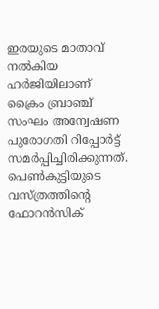ഇരയുടെ മാതാവ് നല്‍കിയ ഹര്‍ജിയിലാണ് ക്രൈം ബ്രാഞ്ച് സംഘം അന്വേഷണ പുരോഗതി റിപ്പോര്‍ട്ട് സമര്‍പ്പിച്ചിരിക്കുന്നത്. പെണ്‍കുട്ടിയുടെ വസ്ത്രത്തിന്റെ ഫോറന്‍സിക്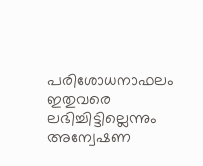പരിശോധനാഫലം ഇതുവരെ ലഭിച്ചിട്ടില്ലെന്നും അന്വേഷണ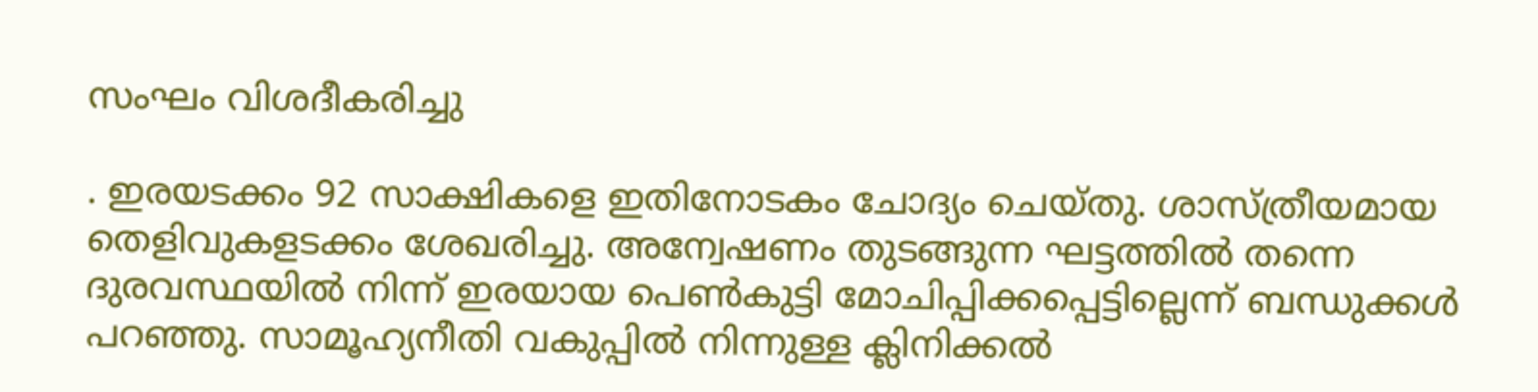സംഘം വിശദീകരിച്ചു

. ഇരയടക്കം 92 സാക്ഷികളെ ഇതിനോടകം ചോദ്യം ചെയ്തു. ശാസ്ത്രീയമായ തെളിവുകളടക്കം ശേഖരിച്ചു. അന്വേഷണം തുടങ്ങുന്ന ഘട്ടത്തില്‍ തന്നെ ദുരവസ്ഥയില്‍ നിന്ന് ഇരയായ പെണ്‍കുട്ടി മോചിപ്പിക്കപ്പെട്ടില്ലെന്ന് ബന്ധുക്കള്‍ പറഞ്ഞു. സാമൂഹ്യനീതി വകുപ്പില്‍ നിന്നുള്ള ക്ലിനിക്കല്‍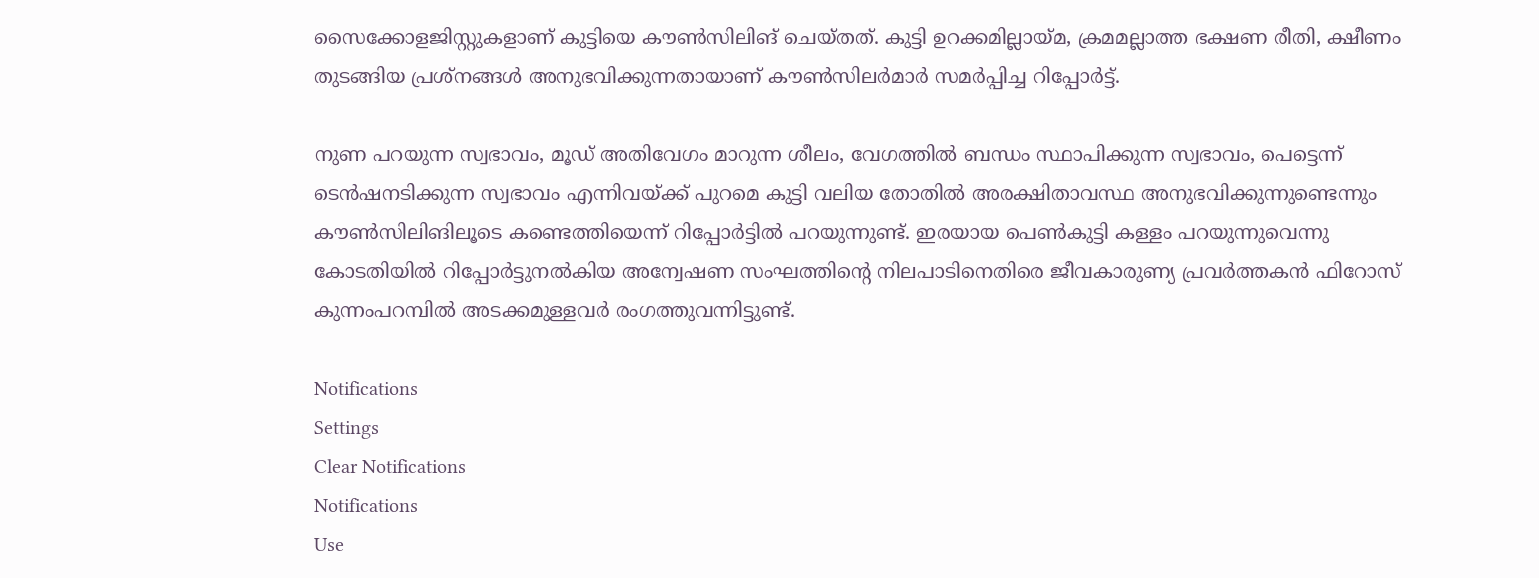സൈക്കോളജിസ്റ്റുകളാണ് കുട്ടിയെ കൗണ്‍സിലിങ് ചെയ്തത്. കുട്ടി ഉറക്കമില്ലായ്മ, ക്രമമല്ലാത്ത ഭക്ഷണ രീതി, ക്ഷീണം തുടങ്ങിയ പ്രശ്‌നങ്ങള്‍ അനുഭവിക്കുന്നതായാണ് കൗണ്‍സിലര്‍മാര്‍ സമര്‍പ്പിച്ച റിപ്പോര്‍ട്ട്.

നുണ പറയുന്ന സ്വഭാവം, മൂഡ് അതിവേഗം മാറുന്ന ശീലം, വേഗത്തില്‍ ബന്ധം സ്ഥാപിക്കുന്ന സ്വഭാവം, പെട്ടെന്ന് ടെന്‍ഷനടിക്കുന്ന സ്വഭാവം എന്നിവയ്ക്ക് പുറമെ കുട്ടി വലിയ തോതില്‍ അരക്ഷിതാവസ്ഥ അനുഭവിക്കുന്നുണ്ടെന്നും കൗണ്‍സിലിങിലൂടെ കണ്ടെത്തിയെന്ന് റിപ്പോര്‍ട്ടില്‍ പറയുന്നുണ്ട്. ഇരയായ പെൺകുട്ടി കള്ളം പറയുന്നുവെന്നു കോടതിയിൽ റിപ്പോർട്ടുനൽകിയ അന്വേഷണ സംഘത്തിൻ്റെ നിലപാടിനെതിരെ ജീവകാരുണ്യ പ്രവർത്തകൻ ഫിറോസ് കുന്നംപറമ്പിൽ അടക്കമുള്ളവർ രംഗത്തുവന്നിട്ടുണ്ട്.

Notifications
Settings
Clear Notifications
Notifications
Use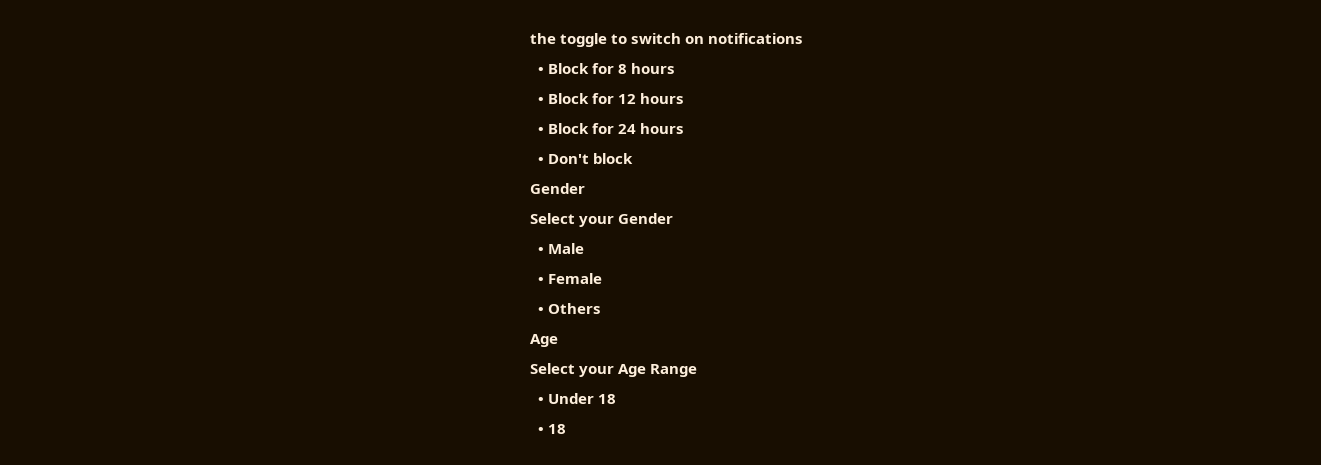the toggle to switch on notifications
  • Block for 8 hours
  • Block for 12 hours
  • Block for 24 hours
  • Don't block
Gender
Select your Gender
  • Male
  • Female
  • Others
Age
Select your Age Range
  • Under 18
  • 18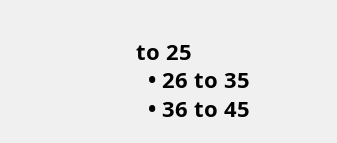to 25
  • 26 to 35
  • 36 to 45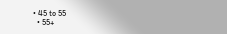• 45 to 55
  • 55+